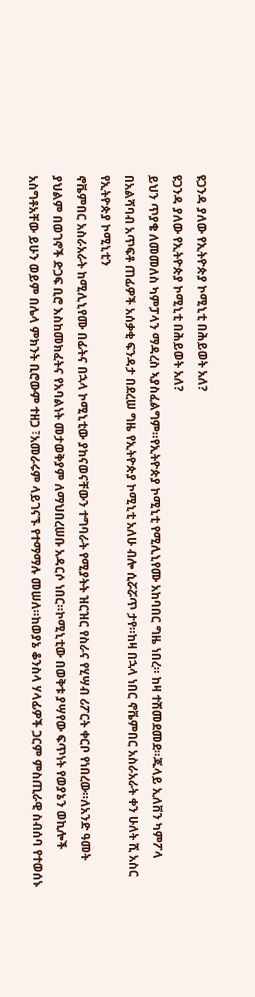ዩጋንዳ ያለው የኢትዮጵያ ኮሚኒቲ በሕይወት አለ?
ዩጋንዳ ያለው የኢትዮጵያ ኮሚኒቲ በሕይወት አለ?
ይህን ጥያቄ ለመመለስ ካምፓላን ማዳረስ ኣያስፈልግም።የኢትዮጵያ ኮሚኒቲ የሚሊኒየሙ አከባበር ግዜ ነበረ። ከዛ ተሽመደመደ።ጁላይ ኢለቨን ካምፖላ በአልሻባብ አጥፍቶ ጠፊዎች አሰቃቂ ፍንዳታ በደረሠ ግዜ የኢትዮጵያ ኮሚኒቲ አለሁ ብሎ ሲሯሯጥ ታየ።ከዛ በኋላ ነበር ኖቬምበር አስራአራት ቀን ሁለት ሺ አስር የኢትዮጵያ ኮሚኒቲን
ኖቬምበር አስራአራት ከሚሊኒየሙ በፊትና በኋላ ኮሚኒቲው ያከናወናቸውን ተግባራት የሚያትት ዝርዝር የስራና የሂሣብ ሪፖርት ቀርቦ የነበረው።ለአንድ ዓመት ያህልም በወገኖች ድጋፍ ቢሮ እስከመክፈትና የአባልነት መታወቅያም ለማህበረሠቡ አዳርሶ ነበር።ኮሚኒቲው በወቅቱ ያሣየው ፍጥነት የወያኔን ወኪሎች አስግቶአቸው ይሁን ወይም በሌላ ምክንት ቢሮውም ተዘጋ ፣አመራሩም ላይገናኙ የተማማሉ መሠለ።ከወያኔ ቆንስላ ሃላፊዎች ጋርም ምስጢራዊ ስብሰባ የተወሰኑ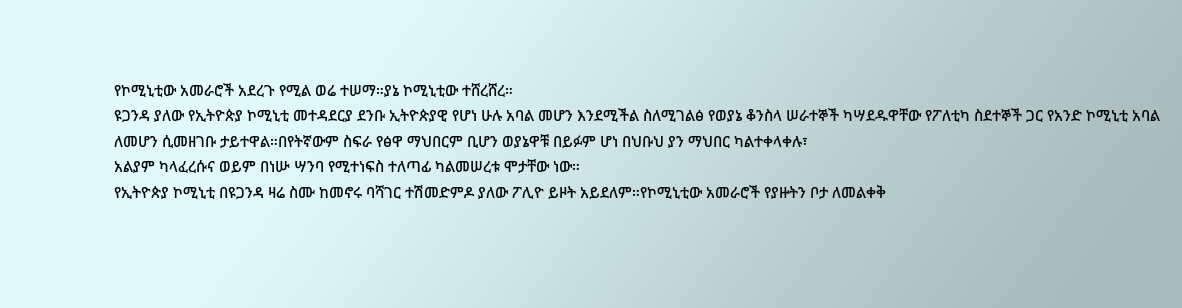የኮሚኒቲው አመራሮች አደረጉ የሚል ወሬ ተሠማ።ያኔ ኮሚኒቲው ተሸረሸረ።
ዩጋንዳ ያለው የኢትዮጵያ ኮሚኒቲ መተዳደርያ ደንቡ ኢትዮጵያዊ የሆነ ሁሉ አባል መሆን እንደሚችል ስለሚገልፅ የወያኔ ቆንስላ ሠራተኞች ካሣደዱዋቸው የፖለቲካ ስደተኞች ጋር የአንድ ኮሚኒቲ አባል ለመሆን ሲመዘገቡ ታይተዋል።በየትኛውም ስፍራ የፅዋ ማህበርም ቢሆን ወያኔዋቹ በይፉም ሆነ በህቡህ ያን ማህበር ካልተቀላቀሉ፣
አልያም ካላፈረሱና ወይም በነሡ ሣንባ የሚተነፍስ ተለጣፊ ካልመሠረቱ ሞታቸው ነው።
የኢትዮጵያ ኮሚኒቲ በዩጋንዳ ዛሬ ስሙ ከመኖሩ ባሻገር ተሽመድምዶ ያለው ፖሊዮ ይዞት አይደለም።የኮሚኒቲው አመራሮች የያዙትን ቦታ ለመልቀቅ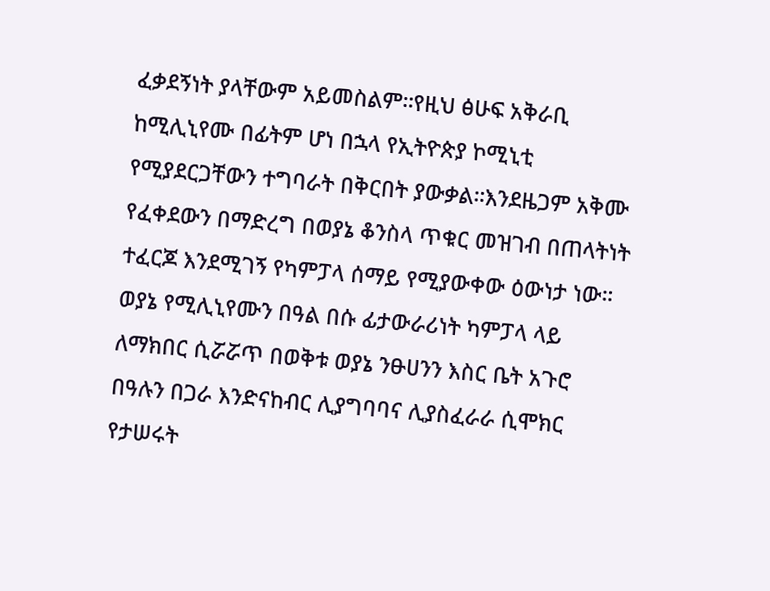ፈቃደኝነት ያላቸውም አይመስልም።የዚህ ፅሁፍ አቅራቢ ከሚሊኒየሙ በፊትም ሆነ በኋላ የኢትዮጵያ ኮሚኒቲ የሚያደርጋቸውን ተግባራት በቅርበት ያውቃል።እንደዜጋም አቅሙ የፈቀደውን በማድረግ በወያኔ ቆንስላ ጥቁር መዝገብ በጠላትነት ተፈርጆ እንደሚገኝ የካምፓላ ሰማይ የሚያውቀው ዕውነታ ነው።
ወያኔ የሚሊኒየሙን በዓል በሱ ፊታውራሪነት ካምፓላ ላይ ለማክበር ሲሯሯጥ በወቅቱ ወያኔ ንፁሀንን እስር ቤት አጉሮ በዓሉን በጋራ እንድናከብር ሊያግባባና ሊያስፈራራ ሲሞክር የታሠሩት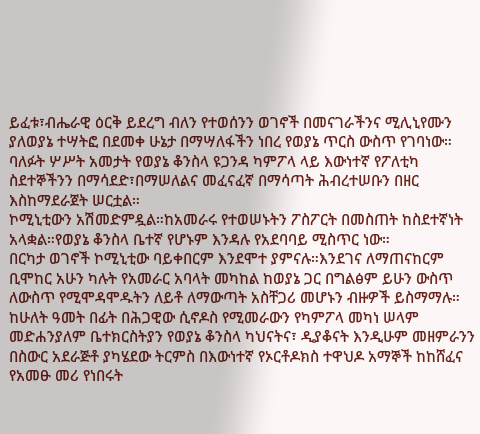ይፈቱ፣ብሔራዊ ዕርቅ ይደረግ ብለን የተወሰንን ወገኖች በመናገራችንና ሚሊኒየሙን ያለወያኔ ተሣትፎ በደመቀ ሁኔታ በማሣለፋችን ነበረ የወያኔ ጥርስ ውስጥ የገባነው።
ባለፉት ሦሥት አመታት የወያኔ ቆንስላ ዩጋንዳ ካምፖላ ላይ እውነተኛ የፖለቲካ ስደተኞችንን በማሳደድ፣በማሠለልና መፈናፈኛ በማሳጣት ሕብረተሠቡን በዘር እስከማደራጀት ሠርቷል።
ኮሚኒቲውን አሽመድምዷል።ከአመራሩ የተወሠኑትን ፖስፖርት በመስጠት ከስደተኛነት አላቋል።የወያኔ ቆንስላ ቤተኛ የሆኑም እንዳሉ የአደባባይ ሚስጥር ነው።
በርካታ ወገኖች ኮሚኒቲው ባይቀበርም እንደሞተ ያምናሉ።እንደገና ለማጠናከርም ቢሞከር አሁን ካሉት የአመራር አባላት መካከል ከወያኔ ጋር በግልፅም ይሁን ውስጥ ለውስጥ የሚሞዳሞዱትን ለይቶ ለማውጣት አስቸጋሪ መሆኑን ብዙዎች ይስማማሉ።
ከሁለት ዓመት በፊት በሕጋዊው ሲኖዶስ የሚመራውን የካምፖላ መካነ ሠላም መድሐንያለም ቤተክርስትያን የወያኔ ቆንስላ ካህናትና፣ ዲያቆናት እንዲሁም መዘምራንን በስውር አደራጅቶ ያካሄደው ትርምስ በእውነተኛ የኦርቶዶክስ ተዋህዶ አማኞች ከከሸፈና የአመፁ መሪ የነበሩት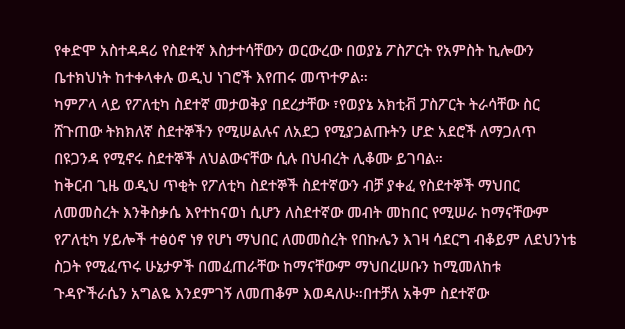የቀድሞ አስተዳዳሪ የስደተኛ እስታተሳቸውን ወርውረው በወያኔ ፖስፖርት የአምስት ኪሎውን ቤተክህነት ከተቀላቀሉ ወዲህ ነገሮች እየጠሩ መጥተዎል።
ካምፖላ ላይ የፖለቲካ ስደተኛ መታወቅያ በደረታቸው ፣የወያኔ አክቲቭ ፓስፖርት ትራሳቸው ስር ሸጉጠው ትክክለኛ ስደተኞችን የሚሠልሉና ለአደጋ የሚያጋልጡትን ሆድ አደሮች ለማጋለጥ በዩጋንዳ የሚኖሩ ስደተኞች ለህልውናቸው ሲሉ በህብረት ሊቆሙ ይገባል።
ከቅርብ ጊዜ ወዲህ ጥቂት የፖለቲካ ስደተኞች ስደተኛውን ብቻ ያቀፈ የስደተኞች ማህበር ለመመስረት እንቅስቃሴ እየተከናወነ ሲሆን ለስደተኛው መብት መከበር የሚሠራ ከማናቸውም የፖለቲካ ሃይሎች ተፅዕኖ ነፃ የሆነ ማህበር ለመመስረት የበኩሌን እገዛ ሳደርግ ብቆይም ለደህንነቴ ስጋት የሚፈጥሩ ሁኔታዎች በመፈጠራቸው ከማናቸውም ማህበረሠቡን ከሚመለከቱ ጉዳዮችራሴን አግልዬ እንደምገኝ ለመጠቆም እወዳለሁ።በተቻለ አቅም ስደተኛው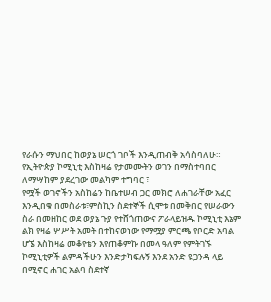የራሱን ማህበር ከወያኔ ሠርጎ ገቦች እንዲጠብቅ አሳስባለሁ።
የኢትዮጵያ ኮሚኒቲ እስከዛሬ የታመሙትን ወገን በማስተባበር ለማሣከም ያደረገው መልካም ተግባር ፣
የሟች ወገኖችን አስከሬን ከቤተሠብ ጋር መክሮ ለሐገራቸው አፈር እንዲበቁ በመስራቱ፣ምስኪን ስደተኞች ሲሞቱ በመቅበር የሠራውን ስራ በመዘከር ወደ ወያኔ ጉያ የተሸጎጠውና ፖራላይዝዱ ኮሚኒቲ እኔም ልክ የዛሬ ሦሥት አመት በተከናወነው የማሟያ ምርጫ የቦርድ አባል ሆኜ እስከዛሬ መቆየቴን እየጠቆምኩ በመላ ዓለም የምትገኙ ኮሚኒቲዎች ልምዳችሁን እንድታካፍሉኝ እንደ አንድ ዩጋንዳ ላይ በሚኖር ሐገር አልባ ስደተኛ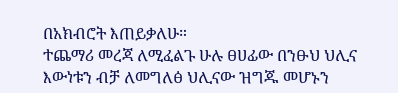በአክብሮት እጠይቃለሁ።
ተጨማሪ መረጃ ለሚፈልጉ ሁሉ ፀሀፊው በንፁህ ህሊና እውነቱን ብቻ ለመግለፅ ህሊናው ዝግጁ መሆኑን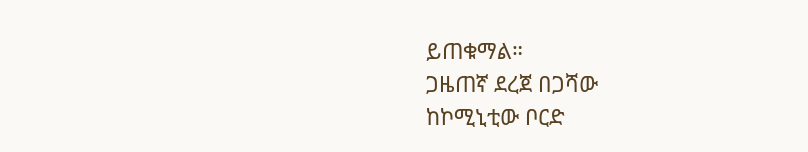ይጠቁማል።
ጋዜጠኛ ደረጀ በጋሻው
ከኮሚኒቲው ቦርድ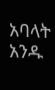አባላት አንዱ